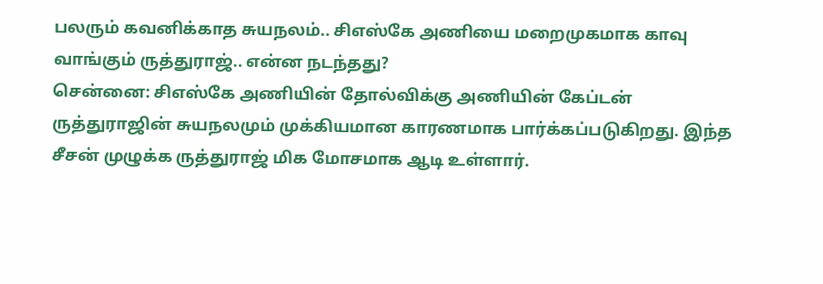பலரும் கவனிக்காத சுயநலம்.. சிஎஸ்கே அணியை மறைமுகமாக காவு வாங்கும் ருத்துராஜ்.. என்ன நடந்தது?
சென்னை: சிஎஸ்கே அணியின் தோல்விக்கு அணியின் கேப்டன் ருத்துராஜின் சுயநலமும் முக்கியமான காரணமாக பார்க்கப்படுகிறது. இந்த சீசன் முழுக்க ருத்துராஜ் மிக மோசமாக ஆடி உள்ளார்.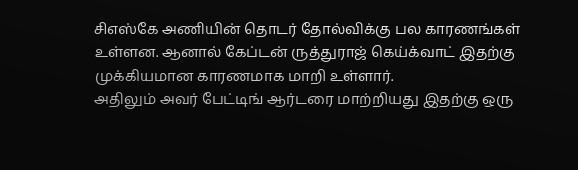சிஎஸ்கே அணியின் தொடர் தோல்விக்கு பல காரணங்கள் உள்ளன. ஆனால் கேப்டன் ருத்துராஜ் கெய்க்வாட் இதற்கு முக்கியமான காரணமாக மாறி உள்ளார்.
அதிலும் அவர் பேட்டிங் ஆர்டரை மாற்றியது இதற்கு ஒரு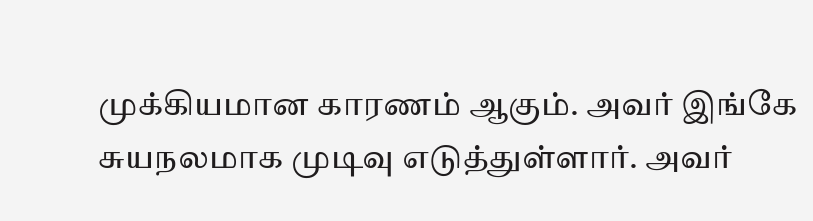முக்கியமான காரணம் ஆகும். அவர் இங்கே சுயநலமாக முடிவு எடுத்துள்ளார். அவர்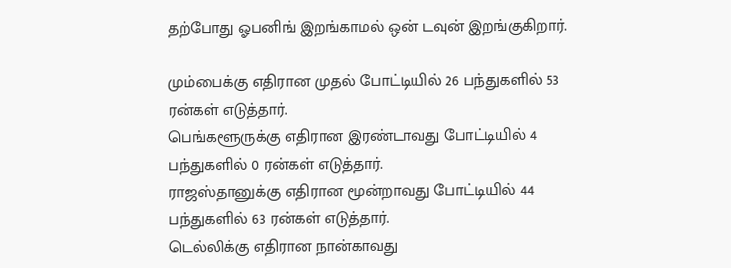தற்போது ஓபனிங் இறங்காமல் ஒன் டவுன் இறங்குகிறார்.

மும்பைக்கு எதிரான முதல் போட்டியில் 26 பந்துகளில் 53 ரன்கள் எடுத்தார்.
பெங்களூருக்கு எதிரான இரண்டாவது போட்டியில் 4 பந்துகளில் 0 ரன்கள் எடுத்தார்.
ராஜஸ்தானுக்கு எதிரான மூன்றாவது போட்டியில் 44 பந்துகளில் 63 ரன்கள் எடுத்தார்.
டெல்லிக்கு எதிரான நான்காவது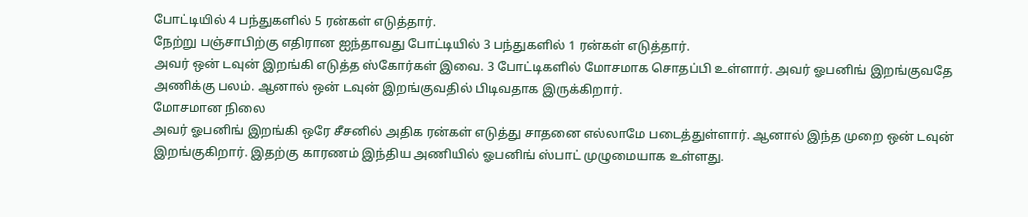போட்டியில் 4 பந்துகளில் 5 ரன்கள் எடுத்தார்.
நேற்று பஞ்சாபிற்கு எதிரான ஐந்தாவது போட்டியில் 3 பந்துகளில் 1 ரன்கள் எடுத்தார்.
அவர் ஒன் டவுன் இறங்கி எடுத்த ஸ்கோர்கள் இவை. 3 போட்டிகளில் மோசமாக சொதப்பி உள்ளார். அவர் ஓபனிங் இறங்குவதே அணிக்கு பலம். ஆனால் ஒன் டவுன் இறங்குவதில் பிடிவதாக இருக்கிறார்.
மோசமான நிலை
அவர் ஓபனிங் இறங்கி ஒரே சீசனில் அதிக ரன்கள் எடுத்து சாதனை எல்லாமே படைத்துள்ளார். ஆனால் இந்த முறை ஒன் டவுன் இறங்குகிறார். இதற்கு காரணம் இந்திய அணியில் ஓபனிங் ஸ்பாட் முழுமையாக உள்ளது.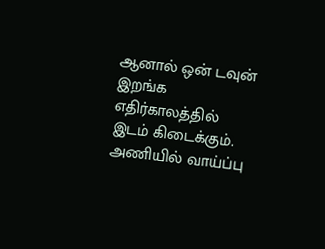ஆனால் ஒன் டவுன் இறங்க எதிர்காலத்தில் இடம் கிடைக்கும். அணியில் வாய்ப்பு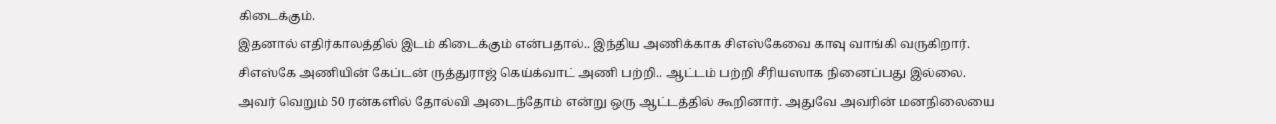கிடைக்கும்.
இதனால் எதிர்காலத்தில் இடம் கிடைக்கும் என்பதால்.. இந்திய அணிக்காக சிஎஸ்கேவை காவு வாங்கி வருகிறார். சிஎஸ்கே அணியின் கேப்டன் ருத்துராஜ் கெய்க்வாட் அணி பற்றி.. ஆட்டம் பற்றி சீரியஸாக நினைப்பது இல்லை. அவர் வெறும் 50 ரன்களில் தோல்வி அடைந்தோம் என்று ஒரு ஆட்டத்தில் கூறினார். அதுவே அவரின் மனநிலையை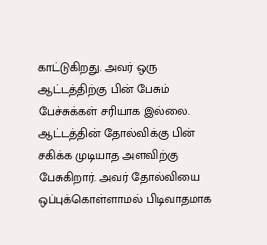காட்டுகிறது. அவர் ஒரு ஆட்டத்திற்கு பின் பேசும் பேச்சுக்கள் சரியாக இல்லை. ஆட்டத்தின் தோல்விக்கு பின் சகிக்க முடியாத அளவிற்கு பேசுகிறார். அவர் தோல்வியை ஒப்புக்கொள்ளாமல் பிடிவாதமாக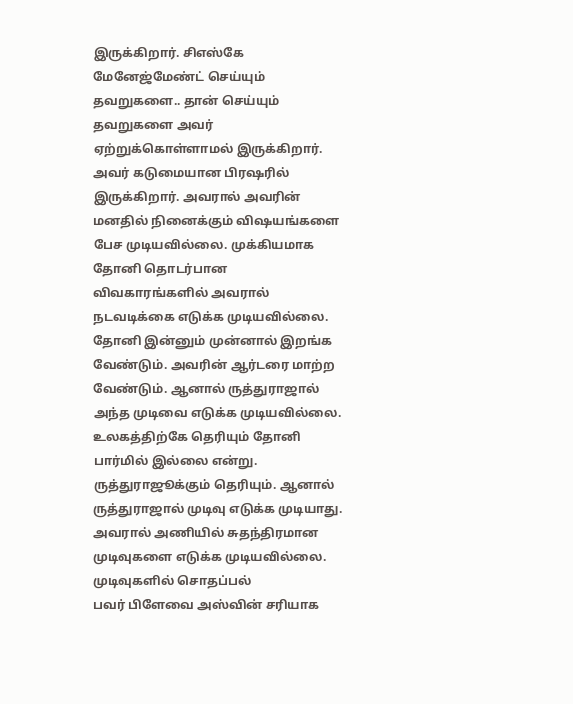இருக்கிறார். சிஎஸ்கே மேனேஜ்மேண்ட் செய்யும் தவறுகளை.. தான் செய்யும் தவறுகளை அவர் ஏற்றுக்கொள்ளாமல் இருக்கிறார்.
அவர் கடுமையான பிரஷரில் இருக்கிறார். அவரால் அவரின் மனதில் நினைக்கும் விஷயங்களை பேச முடியவில்லை. முக்கியமாக தோனி தொடர்பான விவகாரங்களில் அவரால் நடவடிக்கை எடுக்க முடியவில்லை. தோனி இன்னும் முன்னால் இறங்க வேண்டும். அவரின் ஆர்டரை மாற்ற வேண்டும். ஆனால் ருத்துராஜால் அந்த முடிவை எடுக்க முடியவில்லை. உலகத்திற்கே தெரியும் தோனி பார்மில் இல்லை என்று. ருத்துராஜூக்கும் தெரியும். ஆனால் ருத்துராஜால் முடிவு எடுக்க முடியாது. அவரால் அணியில் சுதந்திரமான முடிவுகளை எடுக்க முடியவில்லை.
முடிவுகளில் சொதப்பல்
பவர் பிளேவை அஸ்வின் சரியாக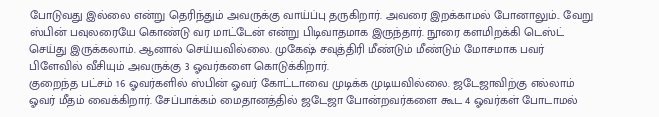போடுவது இல்லை என்று தெரிந்தும் அவருக்கு வாய்ப்பு தருகிறார். அவரை இறக்காமல் போனாலும்.. வேறு ஸ்பின் பவுலரையே கொண்டு வர மாட்டேன் என்று பிடிவாதமாக இருந்தார். நூரை களமிறக்கி டெஸ்ட் செய்து இருக்கலாம். ஆனால் செய்யவில்லை. முகேஷ் சவுத்திரி மீண்டும் மீண்டும் மோசமாக பவர் பிளேவில் வீசியும் அவருக்கு 3 ஓவர்களை கொடுக்கிறார்.
குறைந்த பட்சம் 16 ஓவர்களில் ஸ்பின் ஓவர் கோட்டாவை முடிக்க முடியவில்லை. ஜடேஜாவிற்கு எல்லாம் ஓவர் மீதம் வைக்கிறார். சேப்பாக்கம் மைதானத்தில் ஜடேஜா போன்றவர்களை கூட 4 ஓவர்கள் போடாமல்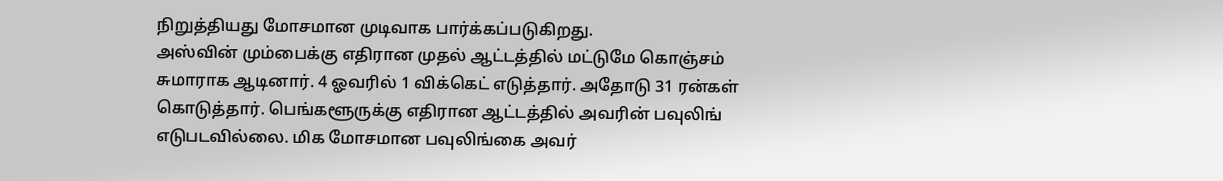நிறுத்தியது மோசமான முடிவாக பார்க்கப்படுகிறது.
அஸ்வின் மும்பைக்கு எதிரான முதல் ஆட்டத்தில் மட்டுமே கொஞ்சம் சுமாராக ஆடினார். 4 ஓவரில் 1 விக்கெட் எடுத்தார். அதோடு 31 ரன்கள் கொடுத்தார். பெங்களூருக்கு எதிரான ஆட்டத்தில் அவரின் பவுலிங் எடுபடவில்லை. மிக மோசமான பவுலிங்கை அவர்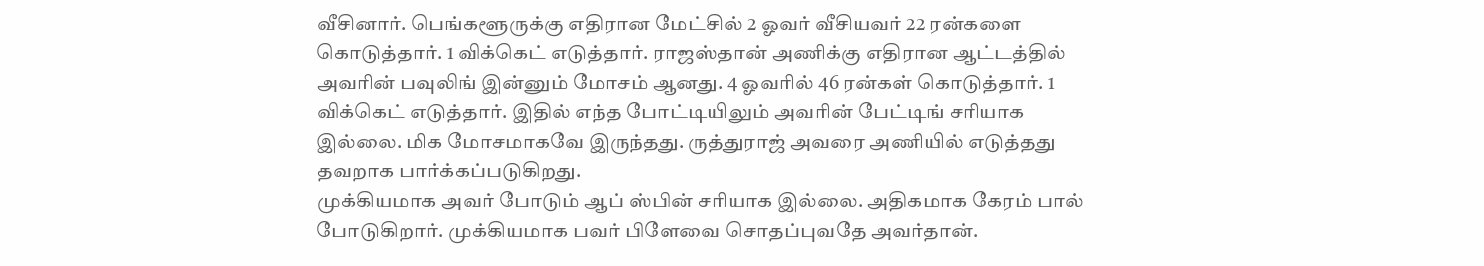வீசினார். பெங்களூருக்கு எதிரான மேட்சில் 2 ஓவர் வீசியவர் 22 ரன்களை கொடுத்தார். 1 விக்கெட் எடுத்தார். ராஜஸ்தான் அணிக்கு எதிரான ஆட்டத்தில் அவரின் பவுலிங் இன்னும் மோசம் ஆனது. 4 ஓவரில் 46 ரன்கள் கொடுத்தார். 1 விக்கெட் எடுத்தார். இதில் எந்த போட்டியிலும் அவரின் பேட்டிங் சரியாக இல்லை. மிக மோசமாகவே இருந்தது. ருத்துராஜ் அவரை அணியில் எடுத்தது தவறாக பார்க்கப்படுகிறது.
முக்கியமாக அவர் போடும் ஆப் ஸ்பின் சரியாக இல்லை. அதிகமாக கேரம் பால் போடுகிறார். முக்கியமாக பவர் பிளேவை சொதப்புவதே அவர்தான்.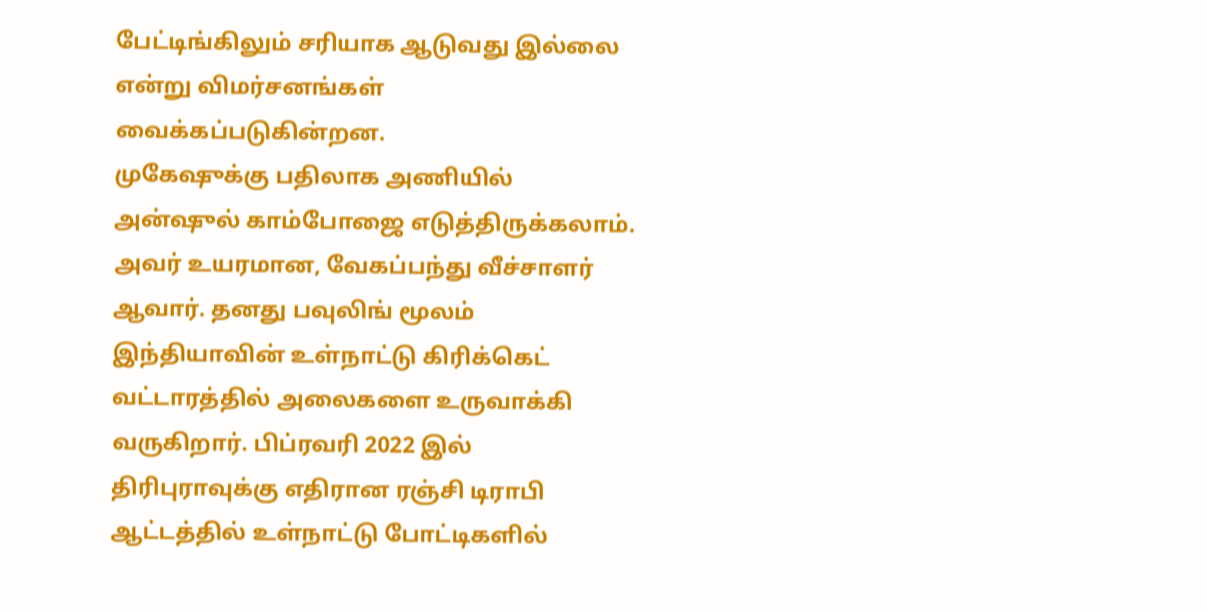பேட்டிங்கிலும் சரியாக ஆடுவது இல்லை என்று விமர்சனங்கள் வைக்கப்படுகின்றன.
முகேஷுக்கு பதிலாக அணியில் அன்ஷுல் காம்போஜை எடுத்திருக்கலாம். அவர் உயரமான, வேகப்பந்து வீச்சாளர் ஆவார். தனது பவுலிங் மூலம் இந்தியாவின் உள்நாட்டு கிரிக்கெட் வட்டாரத்தில் அலைகளை உருவாக்கி வருகிறார். பிப்ரவரி 2022 இல் திரிபுராவுக்கு எதிரான ரஞ்சி டிராபி ஆட்டத்தில் உள்நாட்டு போட்டிகளில்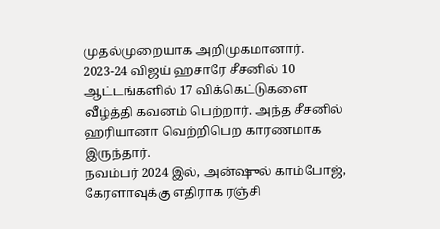முதல்முறையாக அறிமுகமானார். 2023-24 விஜய் ஹசாரே சீசனில் 10 ஆட்டங்களில் 17 விக்கெட்டுகளை வீழ்த்தி கவனம் பெற்றார். அந்த சீசனில் ஹரியானா வெற்றிபெற காரணமாக இருந்தார்.
நவம்பர் 2024 இல், அன்ஷுல் காம்போஜ், கேரளாவுக்கு எதிராக ரஞ்சி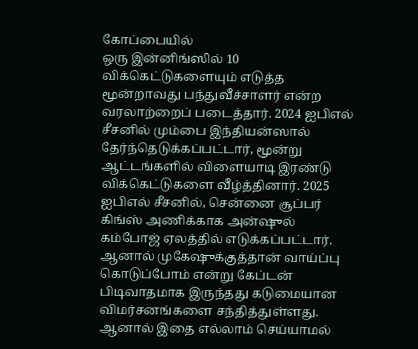கோப்பையில்
ஒரு இன்னிங்ஸில் 10 விக்கெட்டுகளையும் எடுத்த மூன்றாவது பந்துவீச்சாளர் என்ற வரலாற்றைப் படைத்தார். 2024 ஐபிஎல் சீசனில் மும்பை இந்தியன்ஸால் தேர்ந்தெடுக்கப்பட்டார், மூன்று ஆட்டங்களில் விளையாடி இரண்டு விக்கெட்டுகளை வீழ்த்தினார். 2025 ஐபிஎல் சீசனில், சென்னை சூப்பர் கிங்ஸ் அணிக்காக அன்ஷுல் கம்போஜ் ஏலத்தில் எடுக்கப்பட்டார். ஆனால் முகேஷுக்குத்தான் வாய்ப்பு கொடுப்போம் என்று கேப்டன் பிடிவாதமாக இருந்தது கடுமையான விமர்சனங்களை சந்தித்துள்ளது. ஆனால் இதை எல்லாம் செய்யாமல்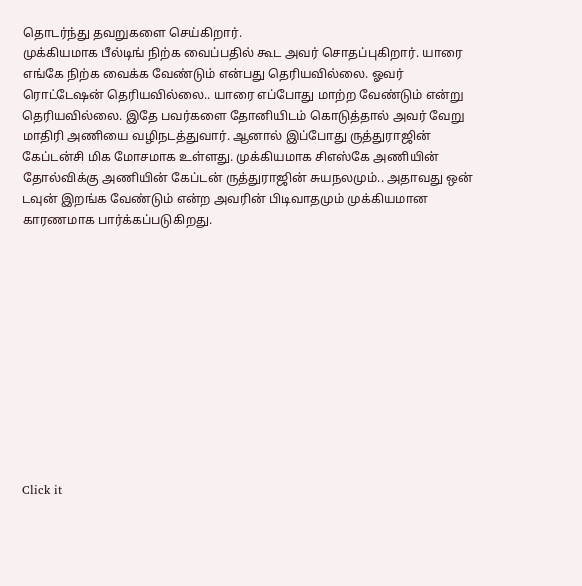தொடர்ந்து தவறுகளை செய்கிறார்.
முக்கியமாக பீல்டிங் நிற்க வைப்பதில் கூட அவர் சொதப்புகிறார். யாரை எங்கே நிற்க வைக்க வேண்டும் என்பது தெரியவில்லை. ஓவர் ரொட்டேஷன் தெரியவில்லை.. யாரை எப்போது மாற்ற வேண்டும் என்று தெரியவில்லை. இதே பவர்களை தோனியிடம் கொடுத்தால் அவர் வேறு மாதிரி அணியை வழிநடத்துவார். ஆனால் இப்போது ருத்துராஜின் கேப்டன்சி மிக மோசமாக உள்ளது. முக்கியமாக சிஎஸ்கே அணியின் தோல்விக்கு அணியின் கேப்டன் ருத்துராஜின் சுயநலமும்.. அதாவது ஒன் டவுன் இறங்க வேண்டும் என்ற அவரின் பிடிவாதமும் முக்கியமான காரணமாக பார்க்கப்படுகிறது.












Click it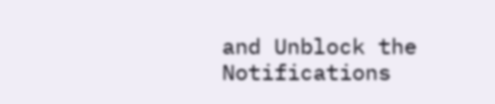and Unblock the Notifications